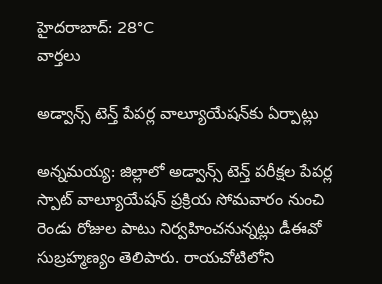హైదరాబాద్: 28°C
వార్తలు

అడ్వాన్స్ టెన్త్ పేపర్ల వాల్యూయేషన్‌కు ఏర్పాట్లు

అన్నమయ్య: జిల్లాలో అడ్వాన్స్ టెన్త్ పరీక్షల పేపర్ల స్పాట్ వాల్యూయేషన్ ప్రక్రియ సోమవారం నుంచి రెండు రోజుల పాటు నిర్వహించనున్నట్లు డీఈవో సుబ్రహ్మణ్యం తెలిపారు. రాయచోటిలోని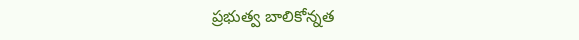ప్రభుత్వ బాలికోన్నత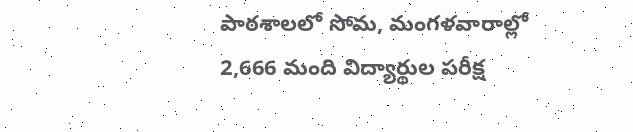పాఠశాలలో సోమ, మంగళవారాల్లో 2,666 మంది విద్యార్థుల పరీక్ష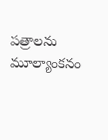పత్రాలను మూల్యాంకనం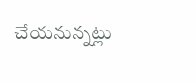చేయనున్నట్లు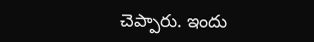చెప్పారు. ఇందు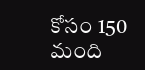కోసం 150 మంది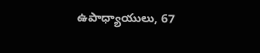ఉపాధ్యాయులు, 67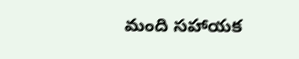మంది సహాయక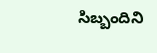సిబ్బందిని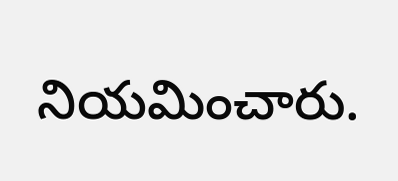నియమించారు.